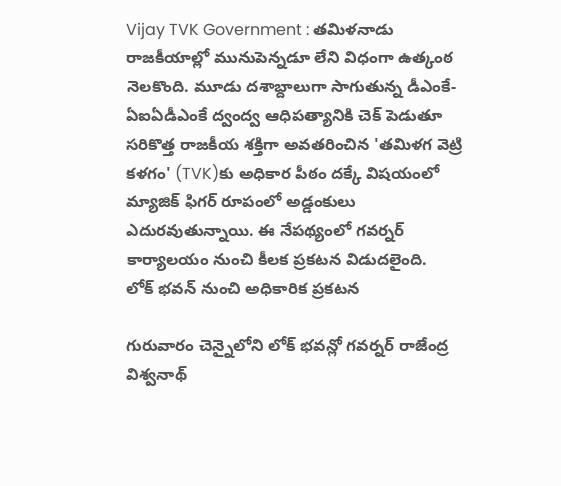Vijay TVK Government : తమిళనాడు రాజకీయాల్లో మునుపెన్నడూ లేని విధంగా ఉత్కంఠ నెలకొంది. మూడు దశాబ్దాలుగా సాగుతున్న డీఎంకే-ఏఐఏడీఎంకే ద్వంద్వ ఆధిపత్యానికి చెక్ పెడుతూ సరికొత్త రాజకీయ శక్తిగా అవతరించిన 'తమిళగ వెట్రి కళగం' (TVK)కు అధికార పీఠం దక్కే విషయంలో మ్యాజిక్ ఫిగర్ రూపంలో అడ్డంకులు ఎదురవుతున్నాయి. ఈ నేపథ్యంలో గవర్నర్ కార్యాలయం నుంచి కీలక ప్రకటన విడుదలైంది.
లోక్ భవన్ నుంచి అధికారిక ప్రకటన

గురువారం చెన్నైలోని లోక్ భవన్లో గవర్నర్ రాజేంద్ర విశ్వనాథ్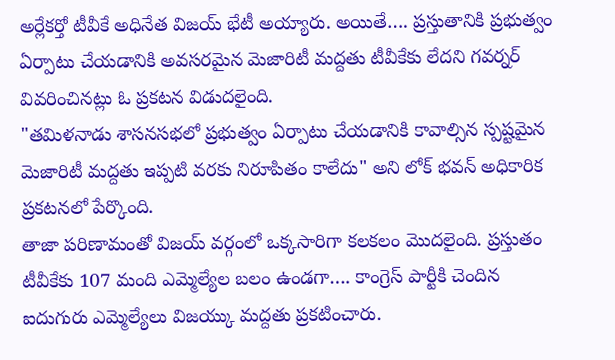అర్లేకర్తో టీవీకే అధినేత విజయ్ భేటీ అయ్యారు. అయితే…. ప్రస్తుతానికి ప్రభుత్వం ఏర్పాటు చేయడానికి అవసరమైన మెజారిటీ మద్దతు టీవీకేకు లేదని గవర్నర్ వివరించినట్లు ఓ ప్రకటన విడుదలైంది.
"తమిళనాడు శాసనసభలో ప్రభుత్వం ఏర్పాటు చేయడానికి కావాల్సిన స్పష్టమైన మెజారిటీ మద్దతు ఇప్పటి వరకు నిరూపితం కాలేదు" అని లోక్ భవన్ అధికారిక ప్రకటనలో పేర్కొంది.
తాజా పరిణామంతో విజయ్ వర్గంలో ఒక్కసారిగా కలకలం మొదలైంది. ప్రస్తుతం టీవీకేకు 107 మంది ఎమ్మెల్యేల బలం ఉండగా…. కాంగ్రెస్ పార్టీకి చెందిన ఐదుగురు ఎమ్మెల్యేలు విజయ్కు మద్దతు ప్రకటించారు.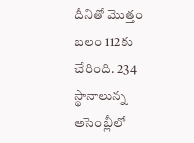దీనితో మొత్తం బలం 112కు చేరింది. 234 స్థానాలున్న అసెంబ్లీలో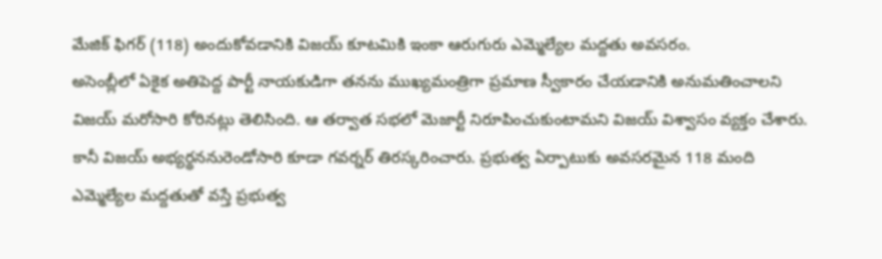మేజిక్ ఫిగర్ (118) అందుకోవడానికి విజయ్ కూటమికి ఇంకా ఆరుగురు ఎమ్మెల్యేల మద్దతు అవసరం.
అసెంబ్లీలో ఏకైక అతిపెద్ద పార్టీ నాయకుడిగా తనను ముఖ్యమంత్రిగా ప్రమాణ స్వీకారం చేయడానికి అనుమతించాలని విజయ్ మరోసారి కోరినట్లు తెలిసింది. ఆ తర్వాత సభలో మెజార్టీ నిరూపించుకుంటామని విజయ్ విశ్వాసం వ్యక్తం చేశారు. కానీ విజయ్ అభ్యర్థననురెండోసారి కూడా గవర్నర్ తిరస్కరించారు. ప్రభుత్వ ఏర్పాటుకు అవసరమైన 118 మంది ఎమ్మెల్యేల మద్దతుతో వస్తే ప్రభుత్వ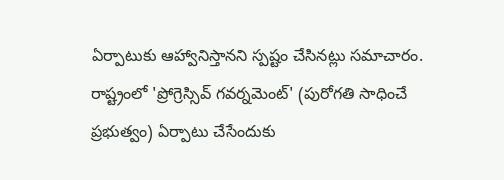ఏర్పాటుకు ఆహ్వానిస్తానని స్పష్టం చేసినట్లు సమాచారం.
రాష్ట్రంలో 'ప్రోగ్రెస్సివ్ గవర్నమెంట్' (పురోగతి సాధించే ప్రభుత్వం) ఏర్పాటు చేసేందుకు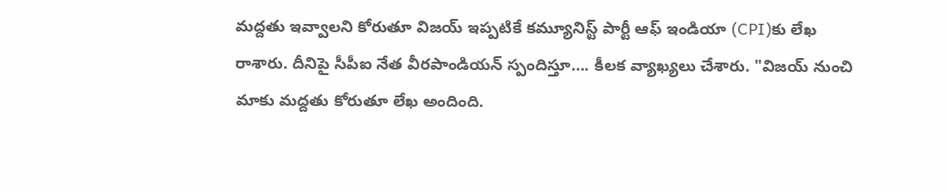మద్దతు ఇవ్వాలని కోరుతూ విజయ్ ఇప్పటికే కమ్యూనిస్ట్ పార్టీ ఆఫ్ ఇండియా (CPI)కు లేఖ రాశారు. దీనిపై సీపీఐ నేత వీరపాండియన్ స్పందిస్తూ…. కీలక వ్యాఖ్యలు చేశారు. "విజయ్ నుంచి మాకు మద్దతు కోరుతూ లేఖ అందింది.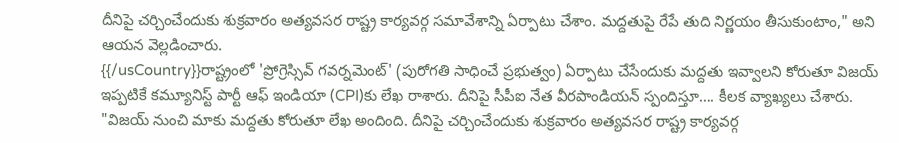దీనిపై చర్చించేందుకు శుక్రవారం అత్యవసర రాష్ట్ర కార్యవర్గ సమావేశాన్ని ఏర్పాటు చేశాం. మద్దతుపై రేపే తుది నిర్ణయం తీసుకుంటాం," అని ఆయన వెల్లడించారు.
{{/usCountry}}రాష్ట్రంలో 'ప్రోగ్రెస్సివ్ గవర్నమెంట్' (పురోగతి సాధించే ప్రభుత్వం) ఏర్పాటు చేసేందుకు మద్దతు ఇవ్వాలని కోరుతూ విజయ్ ఇప్పటికే కమ్యూనిస్ట్ పార్టీ ఆఫ్ ఇండియా (CPI)కు లేఖ రాశారు. దీనిపై సీపీఐ నేత వీరపాండియన్ స్పందిస్తూ…. కీలక వ్యాఖ్యలు చేశారు. "విజయ్ నుంచి మాకు మద్దతు కోరుతూ లేఖ అందింది. దీనిపై చర్చించేందుకు శుక్రవారం అత్యవసర రాష్ట్ర కార్యవర్గ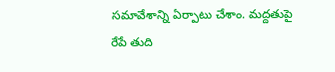సమావేశాన్ని ఏర్పాటు చేశాం. మద్దతుపై రేపే తుది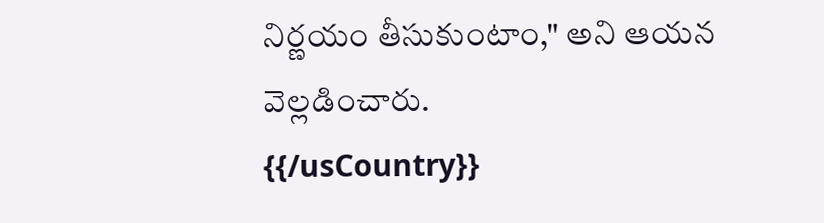నిర్ణయం తీసుకుంటాం," అని ఆయన వెల్లడించారు.
{{/usCountry}}